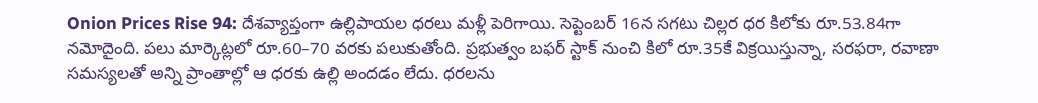Onion Prices Rise 94: దేశవ్యాప్తంగా ఉల్లిపాయల ధరలు మళ్లీ పెరిగాయి. సెప్టెంబర్ 16న సగటు చిల్లర ధర కిలోకు రూ.53.84గా నమోదైంది. పలు మార్కెట్లలో రూ.60–70 వరకు పలుకుతోంది. ప్రభుత్వం బఫర్ స్టాక్ నుంచి కిలో రూ.35కే విక్రయిస్తున్నా, సరఫరా, రవాణా సమస్యలతో అన్ని ప్రాంతాల్లో ఆ ధరకు ఉల్లి అందడం లేదు. ధరలను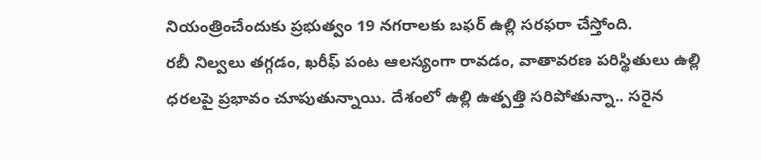నియంత్రించేందుకు ప్రభుత్వం 19 నగరాలకు బఫర్ ఉల్లి సరఫరా చేస్తోంది.
రబీ నిల్వలు తగ్గడం, ఖరీఫ్ పంట ఆలస్యంగా రావడం, వాతావరణ పరిస్థితులు ఉల్లి ధరలపై ప్రభావం చూపుతున్నాయి. దేశంలో ఉల్లి ఉత్పత్తి సరిపోతున్నా.. సరైన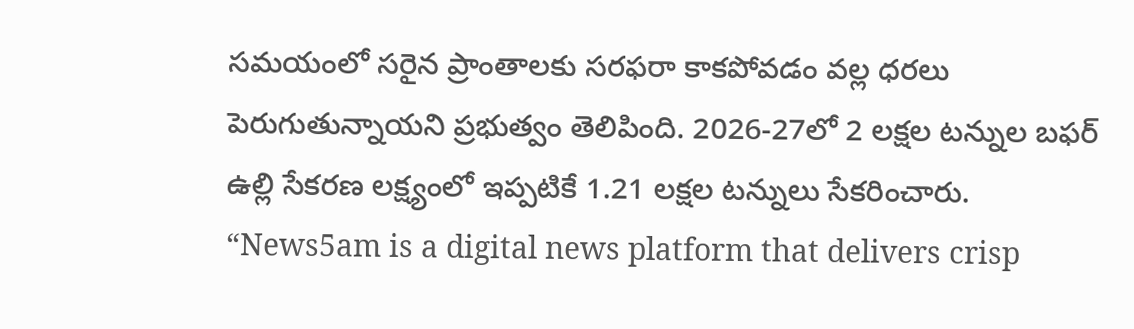సమయంలో సరైన ప్రాంతాలకు సరఫరా కాకపోవడం వల్ల ధరలు పెరుగుతున్నాయని ప్రభుత్వం తెలిపింది. 2026-27లో 2 లక్షల టన్నుల బఫర్ ఉల్లి సేకరణ లక్ష్యంలో ఇప్పటికే 1.21 లక్షల టన్నులు సేకరించారు.
“News5am is a digital news platform that delivers crisp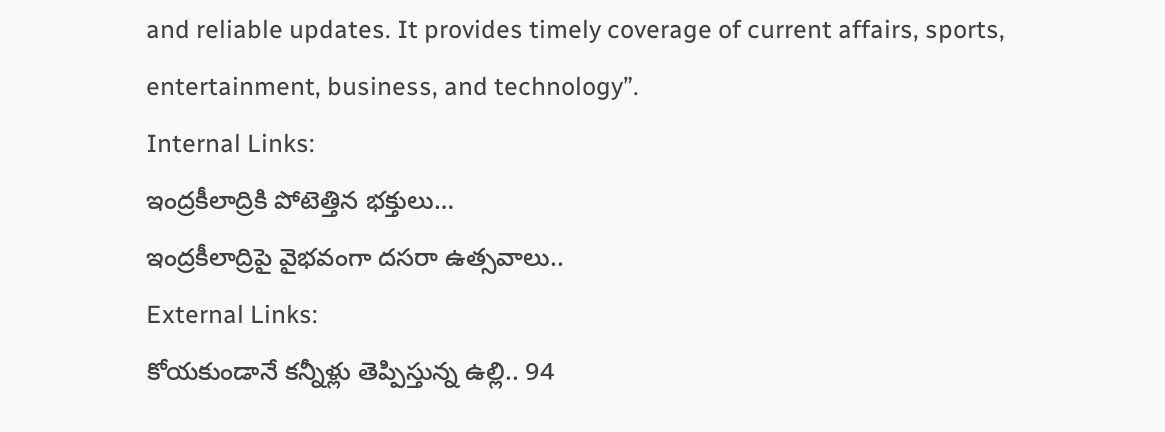and reliable updates. It provides timely coverage of current affairs, sports, entertainment, business, and technology”.
Internal Links:
ఇంద్రకీలాద్రికి పోటెత్తిన భక్తులు…
ఇంద్రకీలాద్రిపై వైభవంగా దసరా ఉత్సవాలు..
External Links:
కోయకుండానే కన్నీళ్లు తెప్పిస్తున్న ఉల్లి.. 94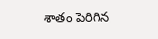శాతం పెరిగిన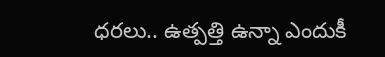ధరలు.. ఉత్పత్తి ఉన్నా ఎందుకీ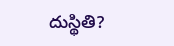దుస్థితి?